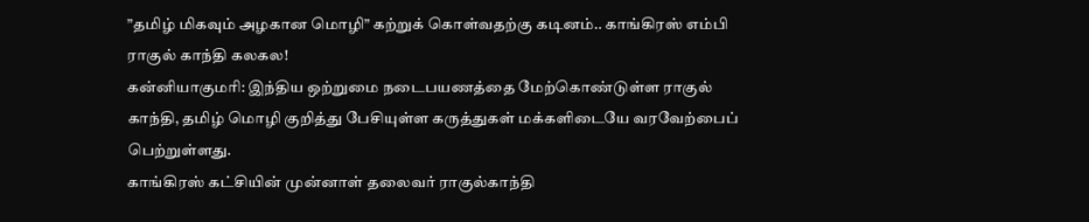”தமிழ் மிகவும் அழகான மொழி” கற்றுக் கொள்வதற்கு கடினம்.. காங்கிரஸ் எம்பி ராகுல் காந்தி கலகல!
கன்னியாகுமரி: இந்திய ஒற்றுமை நடைபயணத்தை மேற்கொண்டுள்ள ராகுல் காந்தி, தமிழ் மொழி குறித்து பேசியுள்ள கருத்துகள் மக்களிடையே வரவேற்பைப் பெற்றுள்ளது.
காங்கிரஸ் கட்சியின் முன்னாள் தலைவர் ராகுல்காந்தி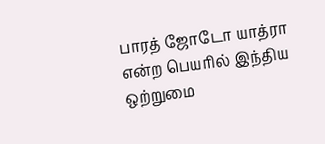பாரத் ஜோடோ யாத்ரா என்ற பெயரில் இந்திய ஒற்றுமை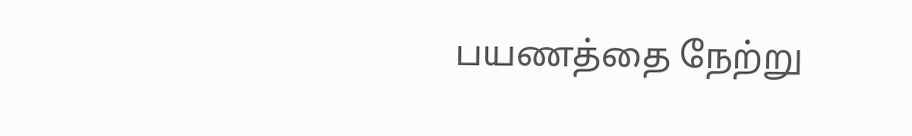பயணத்தை நேற்று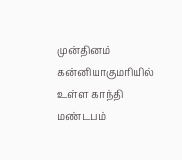முன்தினம் கன்னியாகுமரியில் உள்ள காந்தி மண்டபம்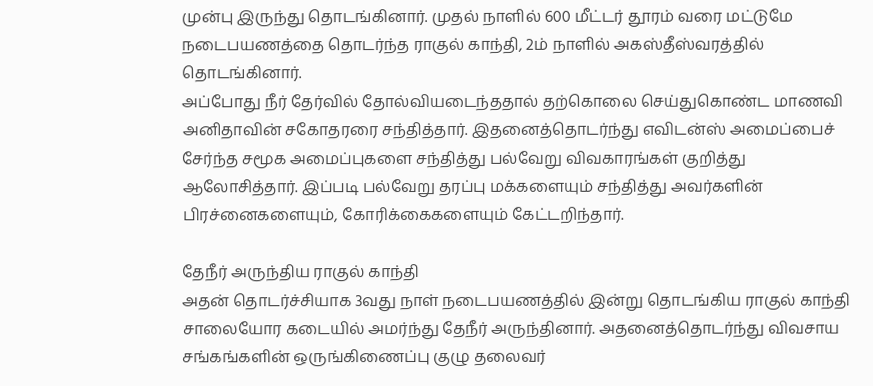முன்பு இருந்து தொடங்கினார். முதல் நாளில் 600 மீட்டர் தூரம் வரை மட்டுமே நடைபயணத்தை தொடர்ந்த ராகுல் காந்தி, 2ம் நாளில் அகஸ்தீஸ்வரத்தில் தொடங்கினார்.
அப்போது நீர் தேர்வில் தோல்வியடைந்ததால் தற்கொலை செய்துகொண்ட மாணவி அனிதாவின் சகோதரரை சந்தித்தார். இதனைத்தொடர்ந்து எவிடன்ஸ் அமைப்பைச் சேர்ந்த சமூக அமைப்புகளை சந்தித்து பல்வேறு விவகாரங்கள் குறித்து ஆலோசித்தார். இப்படி பல்வேறு தரப்பு மக்களையும் சந்தித்து அவர்களின் பிரச்னைகளையும், கோரிக்கைகளையும் கேட்டறிந்தார்.

தேநீர் அருந்திய ராகுல் காந்தி
அதன் தொடர்ச்சியாக 3வது நாள் நடைபயணத்தில் இன்று தொடங்கிய ராகுல் காந்தி சாலையோர கடையில் அமர்ந்து தேநீர் அருந்தினார். அதனைத்தொடர்ந்து விவசாய சங்கங்களின் ஒருங்கிணைப்பு குழு தலைவர்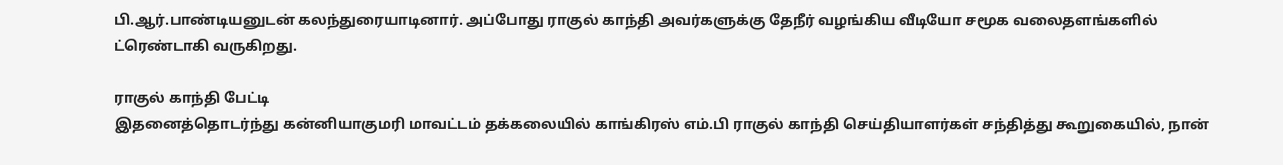பி.ஆர்.பாண்டியனுடன் கலந்துரையாடினார். அப்போது ராகுல் காந்தி அவர்களுக்கு தேநீர் வழங்கிய வீடியோ சமூக வலைதளங்களில் ட்ரெண்டாகி வருகிறது.

ராகுல் காந்தி பேட்டி
இதனைத்தொடர்ந்து கன்னியாகுமரி மாவட்டம் தக்கலையில் காங்கிரஸ் எம்.பி ராகுல் காந்தி செய்தியாளர்கள் சந்தித்து கூறுகையில், நான்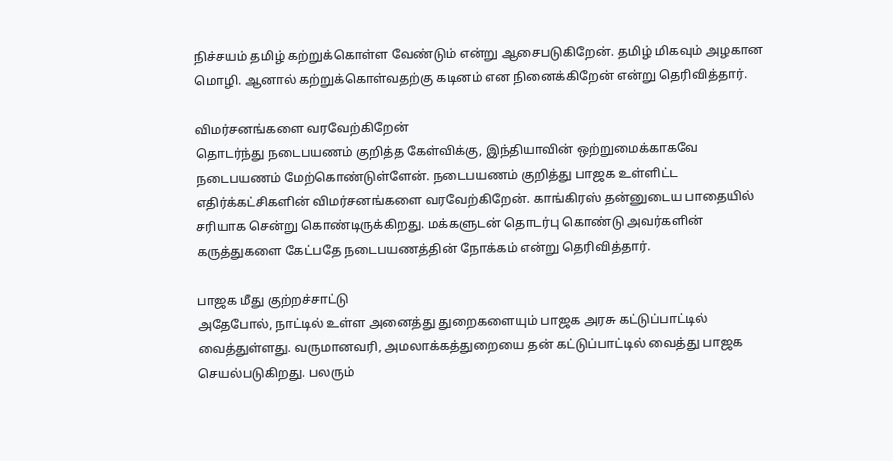நிச்சயம் தமிழ் கற்றுக்கொள்ள வேண்டும் என்று ஆசைபடுகிறேன். தமிழ் மிகவும் அழகான மொழி. ஆனால் கற்றுக்கொள்வதற்கு கடினம் என நினைக்கிறேன் என்று தெரிவித்தார்.

விமர்சனங்களை வரவேற்கிறேன்
தொடர்ந்து நடைபயணம் குறித்த கேள்விக்கு, இந்தியாவின் ஒற்றுமைக்காகவே நடைபயணம் மேற்கொண்டுள்ளேன். நடைபயணம் குறித்து பாஜக உள்ளிட்ட எதிர்க்கட்சிகளின் விமர்சனங்களை வரவேற்கிறேன். காங்கிரஸ் தன்னுடைய பாதையில் சரியாக சென்று கொண்டிருக்கிறது. மக்களுடன் தொடர்பு கொண்டு அவர்களின் கருத்துகளை கேட்பதே நடைபயணத்தின் நோக்கம் என்று தெரிவித்தார்.

பாஜக மீது குற்றச்சாட்டு
அதேபோல், நாட்டில் உள்ள அனைத்து துறைகளையும் பாஜக அரசு கட்டுப்பாட்டில் வைத்துள்ளது. வருமானவரி, அமலாக்கத்துறையை தன் கட்டுப்பாட்டில் வைத்து பாஜக செயல்படுகிறது. பலரும்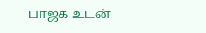பாஜக உடன்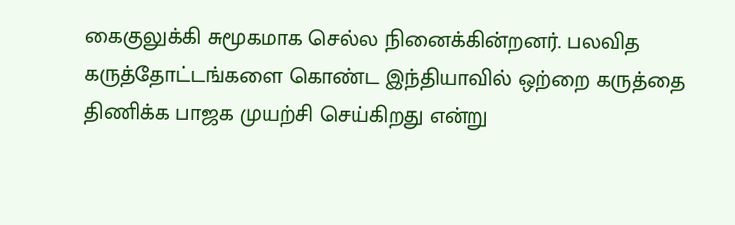கைகுலுக்கி சுமூகமாக செல்ல நினைக்கின்றனர். பலவித கருத்தோட்டங்களை கொண்ட இந்தியாவில் ஒற்றை கருத்தை திணிக்க பாஜக முயற்சி செய்கிறது என்று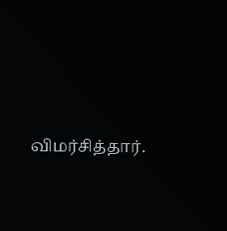விமர்சித்தார்.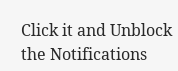Click it and Unblock the Notifications